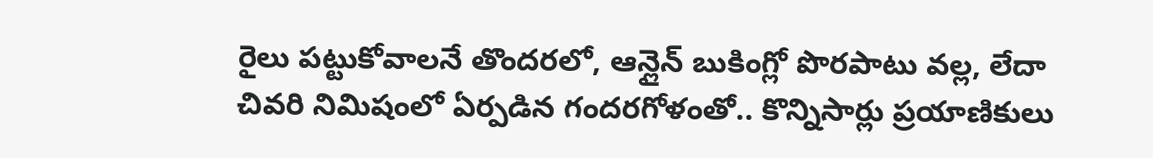రైలు పట్టుకోవాలనే తొందరలో, ఆన్లైన్ బుకింగ్లో పొరపాటు వల్ల, లేదా చివరి నిమిషంలో ఏర్పడిన గందరగోళంతో.. కొన్నిసార్లు ప్రయాణికులు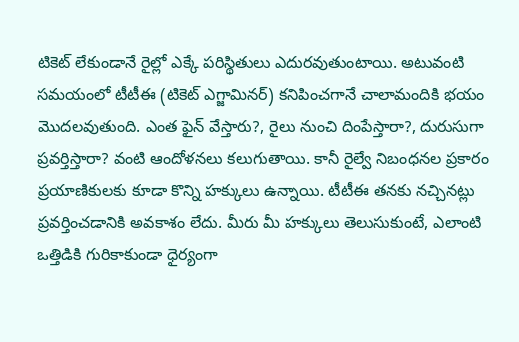టికెట్ లేకుండానే రైల్లో ఎక్కే పరిస్థితులు ఎదురవుతుంటాయి. అటువంటి సమయంలో టీటీఈ (టికెట్ ఎగ్జామినర్) కనిపించగానే చాలామందికి భయం మొదలవుతుంది. ఎంత ఫైన్ వేస్తారు?, రైలు నుంచి దింపేస్తారా?, దురుసుగా ప్రవర్తిస్తారా? వంటి ఆందోళనలు కలుగుతాయి. కానీ రైల్వే నిబంధనల ప్రకారం ప్రయాణికులకు కూడా కొన్ని హక్కులు ఉన్నాయి. టీటీఈ తనకు నచ్చినట్లు ప్రవర్తించడానికి అవకాశం లేదు. మీరు మీ హక్కులు తెలుసుకుంటే, ఎలాంటి ఒత్తిడికి గురికాకుండా ధైర్యంగా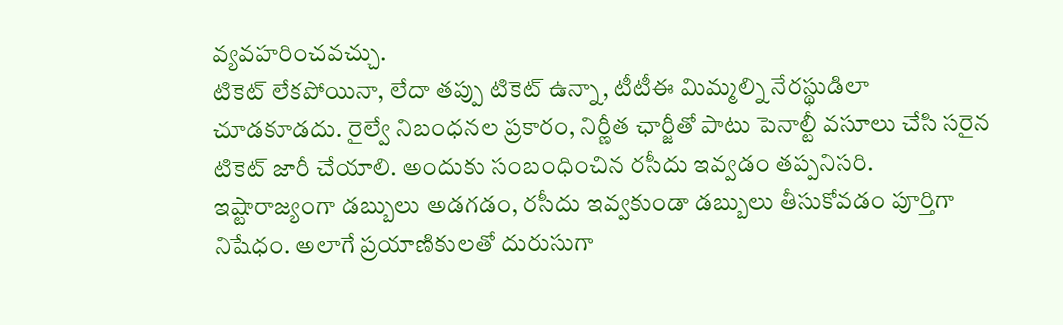వ్యవహరించవచ్చు.
టికెట్ లేకపోయినా, లేదా తప్పు టికెట్ ఉన్నా, టీటీఈ మిమ్మల్ని నేరస్థుడిలా చూడకూడదు. రైల్వే నిబంధనల ప్రకారం, నిర్ణీత ఛార్జీతో పాటు పెనాల్టీ వసూలు చేసి సరైన టికెట్ జారీ చేయాలి. అందుకు సంబంధించిన రసీదు ఇవ్వడం తప్పనిసరి. ఇష్టారాజ్యంగా డబ్బులు అడగడం, రసీదు ఇవ్వకుండా డబ్బులు తీసుకోవడం పూర్తిగా నిషేధం. అలాగే ప్రయాణికులతో దురుసుగా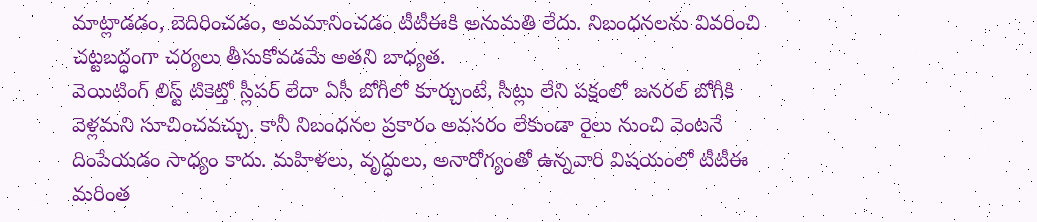మాట్లాడడం, బెదిరించడం, అవమానించడం టీటీఈకి అనుమతి లేదు. నిబంధనలను వివరించి చట్టబద్ధంగా చర్యలు తీసుకోవడమే అతని బాధ్యత.
వెయిటింగ్ లిస్ట్ టికెట్తో స్లీపర్ లేదా ఏసీ బోగీలో కూర్చుంటే, సీట్లు లేని పక్షంలో జనరల్ బోగీకి వెళ్లమని సూచించవచ్చు. కానీ నిబంధనల ప్రకారం అవసరం లేకుండా రైలు నుంచి వెంటనే దింపేయడం సాధ్యం కాదు. మహిళలు, వృద్ధులు, అనారోగ్యంతో ఉన్నవారి విషయంలో టీటీఈ మరింత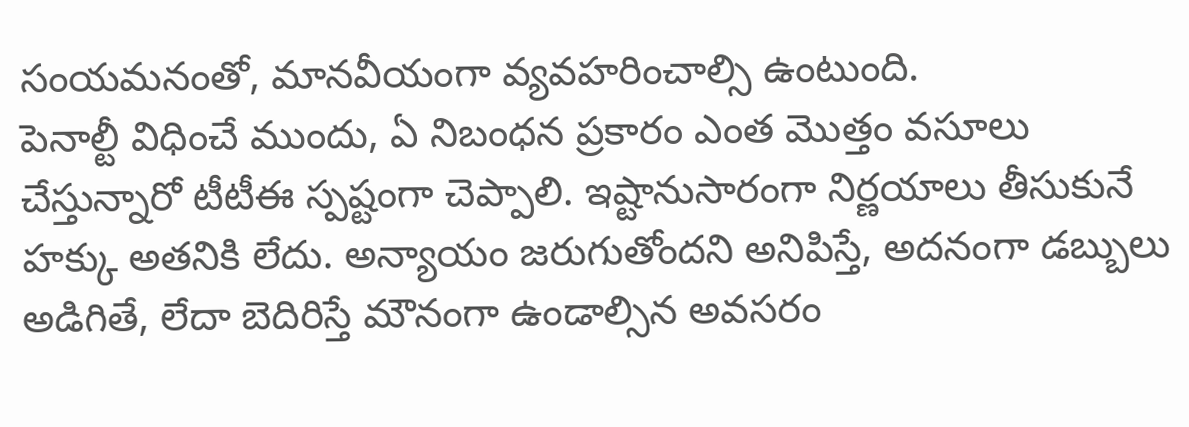సంయమనంతో, మానవీయంగా వ్యవహరించాల్సి ఉంటుంది.
పెనాల్టీ విధించే ముందు, ఏ నిబంధన ప్రకారం ఎంత మొత్తం వసూలు చేస్తున్నారో టీటీఈ స్పష్టంగా చెప్పాలి. ఇష్టానుసారంగా నిర్ణయాలు తీసుకునే హక్కు అతనికి లేదు. అన్యాయం జరుగుతోందని అనిపిస్తే, అదనంగా డబ్బులు అడిగితే, లేదా బెదిరిస్తే మౌనంగా ఉండాల్సిన అవసరం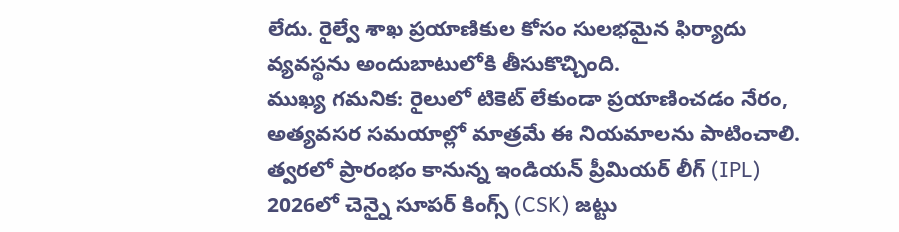లేదు. రైల్వే శాఖ ప్రయాణికుల కోసం సులభమైన ఫిర్యాదు వ్యవస్థను అందుబాటులోకి తీసుకొచ్చింది.
ముఖ్య గమనిక: రైలులో టికెట్ లేకుండా ప్రయాణించడం నేరం, అత్యవసర సమయాల్లో మాత్రమే ఈ నియమాలను పాటించాలి.
త్వరలో ప్రారంభం కానున్న ఇండియన్ ప్రీమియర్ లీగ్ (IPL) 2026లో చెన్నై సూపర్ కింగ్స్ (CSK) జట్టు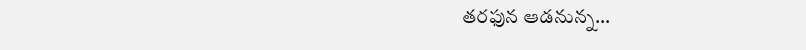తరఫున ఆడనున్న…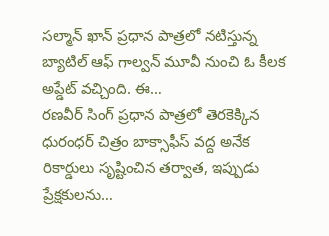సల్మాన్ ఖాన్ ప్రధాన పాత్రలో నటిస్తున్న బ్యాటిల్ ఆఫ్ గాల్వన్ మూవీ నుంచి ఓ కీలక అప్డేట్ వచ్చింది. ఈ…
రణవీర్ సింగ్ ప్రధాన పాత్రలో తెరకెక్కిన ధురంధర్ చిత్రం బాక్సాఫీస్ వద్ద అనేక రికార్డులు సృష్టించిన తర్వాత, ఇప్పుడు ప్రేక్షకులను…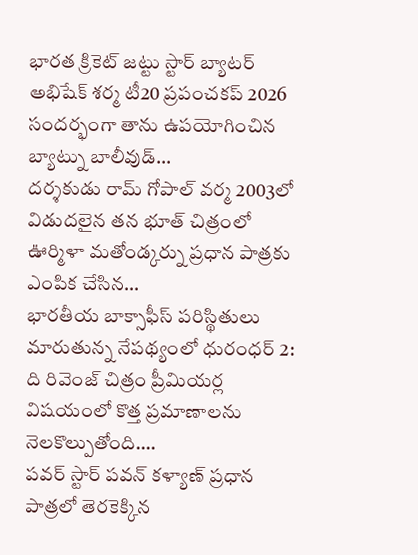భారత క్రికెట్ జట్టు స్టార్ బ్యాటర్ అభిషేక్ శర్మ టీ20 ప్రపంచకప్ 2026 సందర్భంగా తాను ఉపయోగించిన బ్యాట్ను బాలీవుడ్…
దర్శకుడు రామ్ గోపాల్ వర్మ 2003లో విడుదలైన తన భూత్ చిత్రంలో ఊర్మిళా మతోండ్కర్ను ప్రధాన పాత్రకు ఎంపిక చేసిన…
భారతీయ బాక్సాఫీస్ పరిస్థితులు మారుతున్న నేపథ్యంలో ధురంధర్ 2: ది రివెంజ్ చిత్రం ప్రీమియర్ల విషయంలో కొత్త ప్రమాణాలను నెలకొల్పుతోంది.…
పవర్ స్టార్ పవన్ కళ్యాణ్ ప్రధాన పాత్రలో తెరకెక్కిన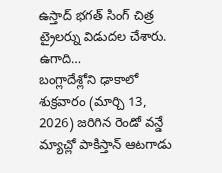ఉస్తాద్ భగత్ సింగ్ చిత్ర ట్రైలర్ను విడుదల చేశారు. ఉగాది…
బంగ్లాదేశ్లోని ఢాకాలో శుక్రవారం (మార్చి 13, 2026) జరిగిన రెండో వన్డే మ్యాచ్లో పాకిస్తాన్ ఆటగాడు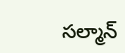సల్మాన్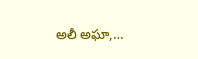అలీ అఘా,…